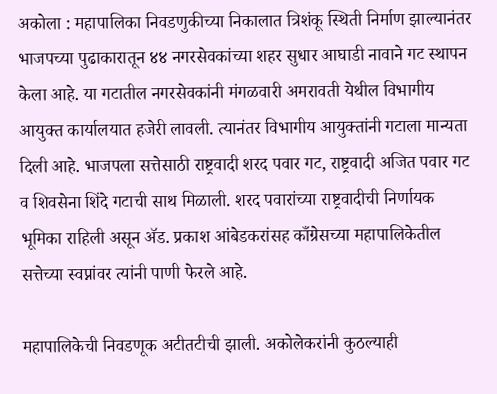अकोला : महापालिका निवडणुकीच्या निकालात त्रिशंकू स्थिती निर्माण झाल्यानंतर भाजपच्या पुढाकारातून ४४ नगरसेवकांच्या शहर सुधार आघाडी नावाने गट स्थापन केला आहे. या गटातील नगरसेवकांनी मंगळवारी अमरावती येथील विभागीय आयुक्त कार्यालयात हजेरी लावली. त्यानंतर विभागीय आयुक्तांनी गटाला मान्यता दिली आहे. भाजपला सत्तेसाठी राष्ट्रवादी शरद पवार गट, राष्ट्रवादी अजित पवार गट व शिवसेना शिंदे गटाची साथ मिळाली. शरद पवारांच्या राष्ट्रवादीची निर्णायक भूमिका राहिली असून ॲड. प्रकाश आंबेडकरांसह काँग्रेसच्या महापालिकेतील सत्तेच्या स्वप्नांवर त्यांनी पाणी फेरले आहे.

महापालिकेची निवडणूक अटीतटीची झाली. अकोलेकरांनी कुठल्याही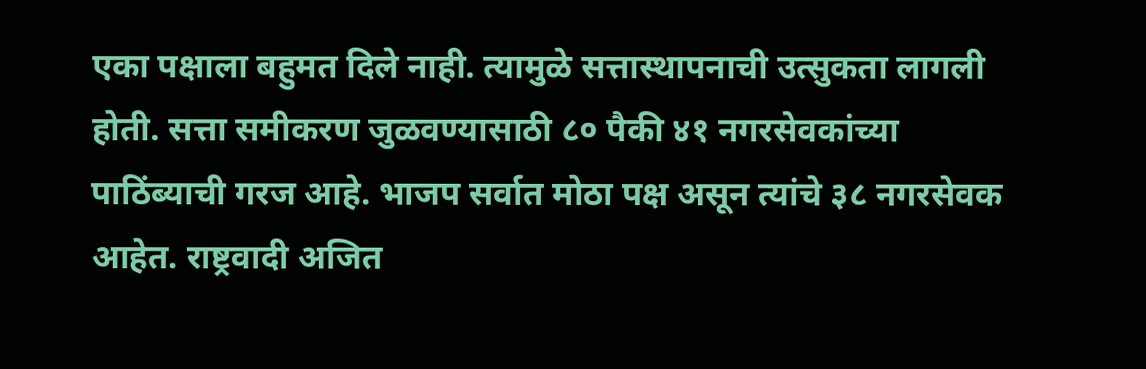एका पक्षाला बहुमत दिले नाही. त्यामुळे सत्तास्थापनाची उत्सुकता लागली होती. सत्ता समीकरण जुळवण्यासाठी ८० पैकी ४१ नगरसेवकांच्या पाठिंब्याची गरज आहे. भाजप सर्वात मोठा पक्ष असून त्यांचे ३८ नगरसेवक आहेत. राष्ट्रवादी अजित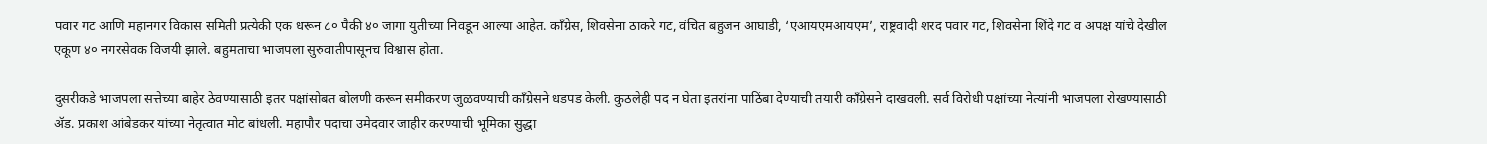पवार गट आणि महानगर विकास समिती प्रत्येकी एक धरून ८० पैकी ४० जागा युतीच्या निवडून आल्या आहेत. काँग्रेस, शिवसेना ठाकरे गट, वंचित बहुजन आघाडी, ‘एआयएमआयएम’, राष्ट्रवादी शरद पवार गट, शिवसेना शिंदे गट व अपक्ष यांचे देखील एकूण ४० नगरसेवक विजयी झाले. बहुमताचा भाजपला सुरुवातीपासूनच विश्वास होता.

दुसरीकडे भाजपला सत्तेच्या बाहेर ठेवण्यासाठी इतर पक्षांसोबत बोलणी करून समीकरण जुळवण्याची काँग्रेसने धडपड केली. कुठलेही पद न घेता इतरांना पाठिंबा देण्याची तयारी काँग्रेसने दाखवली. सर्व विरोधी पक्षांच्या नेत्यांनी भाजपला रोखण्यासाठी ॲड. प्रकाश आंबेडकर यांच्या नेतृत्वात मोट बांधली. महापौर पदाचा उमेदवार जाहीर करण्याची भूमिका सुद्धा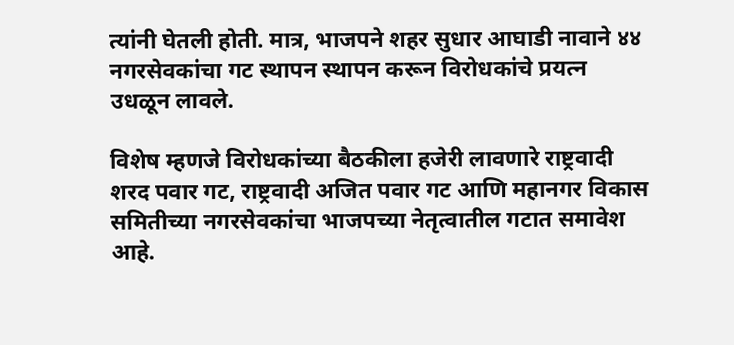त्यांनी घेतली होती. मात्र, भाजपने शहर सुधार आघाडी नावाने ४४ नगरसेवकांचा गट स्थापन स्थापन करून विरोधकांचे प्रयत्न उधळून लावले.

विशेष म्हणजे विरोधकांच्या बैठकीला हजेरी लावणारे राष्ट्रवादी शरद पवार गट, राष्ट्रवादी अजित पवार गट आणि महानगर विकास समितीच्या नगरसेवकांचा भाजपच्या नेतृत्वातील गटात समावेश आहे.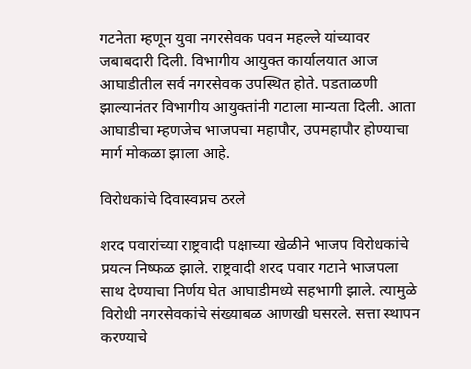गटनेता म्हणून युवा नगरसेवक पवन महल्ले यांच्यावर जबाबदारी दिली. विभागीय आयुक्त कार्यालयात आज आघाडीतील सर्व नगरसेवक उपस्थित होते. पडताळणी झाल्यानंतर विभागीय आयुक्तांनी गटाला मान्यता दिली. आता आघाडीचा म्हणजेच भाजपचा महापौर, उपमहापौर होण्याचा मार्ग मोकळा झाला आहे.

विरोधकांचे दिवास्वप्नच ठरले

शरद पवारांच्या राष्ट्रवादी पक्षाच्या खेळीने भाजप विरोधकांचे प्रयत्न निष्फळ झाले. राष्ट्रवादी शरद पवार गटाने भाजपला साथ देण्याचा निर्णय घेत आघाडीमध्ये सहभागी झाले. त्यामुळे विरोधी नगरसेवकांचे संख्याबळ आणखी घसरले. सत्ता स्थापन करण्याचे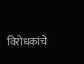विरोधकांचे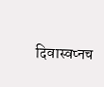दिवास्वप्नच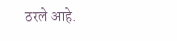ठरले आहे.